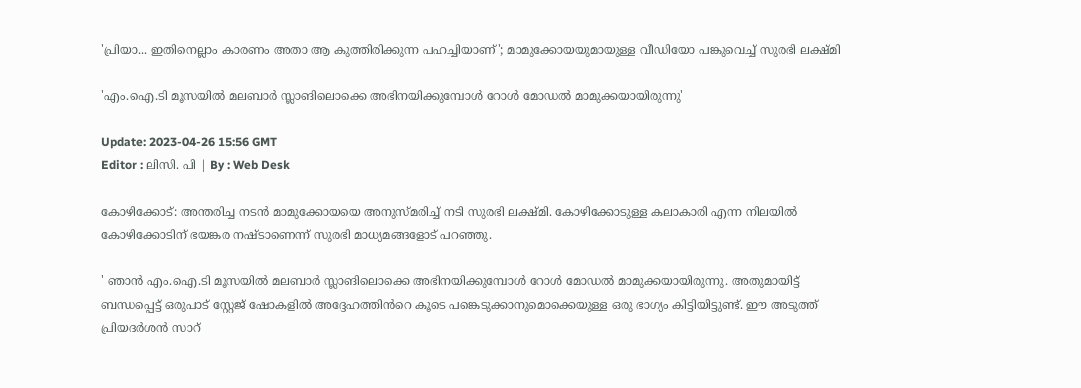'പ്രിയാ... ഇതിനെല്ലാം കാരണം അതാ ആ കുത്തിരിക്കുന്ന പഹച്ചിയാണ്'; മാമുക്കോയയുമായുള്ള വീഡിയോ പങ്കുവെച്ച് സുരഭി ലക്ഷ്മി

'എം.ഐ.ടി മൂസയിൽ മലബാർ സ്ലാങിലൊക്കെ അഭിനയിക്കുമ്പോൾ റോൾ മോഡൽ മാമുക്കയായിരുന്നു'

Update: 2023-04-26 15:56 GMT
Editor : ലിസി. പി | By : Web Desk

കോഴിക്കോട്: അന്തരിച്ച നടൻ മാമുക്കോയയെ അനുസ്മരിച്ച് നടി സുരഭി ലക്ഷ്മി. കോഴിക്കോടുള്ള കലാകാരി എന്ന നിലയിൽ കോഴിക്കോടിന് ഭയങ്കര നഷ്ടാണെന്ന് സുരഭി മാധ്യമങ്ങളോട് പറഞ്ഞു.

' ഞാന്‍ എം.ഐ.ടി മൂസയിൽ മലബാർ സ്ലാങിലൊക്കെ അഭിനയിക്കുമ്പോൾ റോൾ മോഡൽ മാമുക്കയായിരുന്നു. അതുമായിട്ട് ബന്ധപ്പെട്ട് ഒരുപാട് സ്റ്റേജ് ഷോകളിൽ അദ്ദേഹത്തിൻറെ കൂടെ പങ്കെടുക്കാനുമൊക്കെയുള്ള ഒരു ഭാഗ്യം കിട്ടിയിട്ടുണ്ട്. ഈ അടുത്ത് പ്രിയദർശൻ സാറ്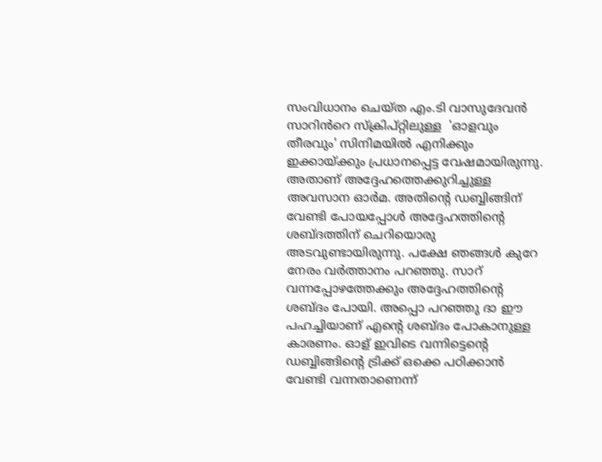സംവിധാനം ചെയ്ത എം.ടി വാസുദേവൻ സാറിൻറെ സ്‌ക്രിപ്റ്റിലുള്ള  'ഓളവും തീരവും' സിനിമയിൽ എനിക്കും ഇക്കായ്ക്കും പ്രധാനപ്പെട്ട വേഷമായിരുന്നു. അതാണ് അദ്ദേഹത്തെക്കുറിച്ചുള്ള അവസാന ഓർമ. അതിന്റെ ഡബ്ബിങ്ങിന് വേണ്ടി പോയപ്പോൾ അദ്ദേഹത്തിന്റെ ശബ്ദത്തിന് ചെറിയൊരു അടവുണ്ടായിരുന്നു. പക്ഷേ ഞങ്ങൾ കുറേ നേരം വർത്താനം പറഞ്ഞു. സാറ് വന്നപ്പോഴത്തേക്കും അദ്ദേഹത്തിന്റെ ശബ്ദം പോയി. അപ്പൊ പറഞ്ഞു ദാ ഈ പഹച്ചിയാണ് എന്റെ ശബ്ദം പോകാനുള്ള കാരണം. ഓള് ഇവിടെ വന്നിട്ടെന്റെ ഡബ്ബിങ്ങിന്റെ ട്രിക്ക് ഒക്കെ പഠിക്കാൻ വേണ്ടി വന്നതാണെന്ന്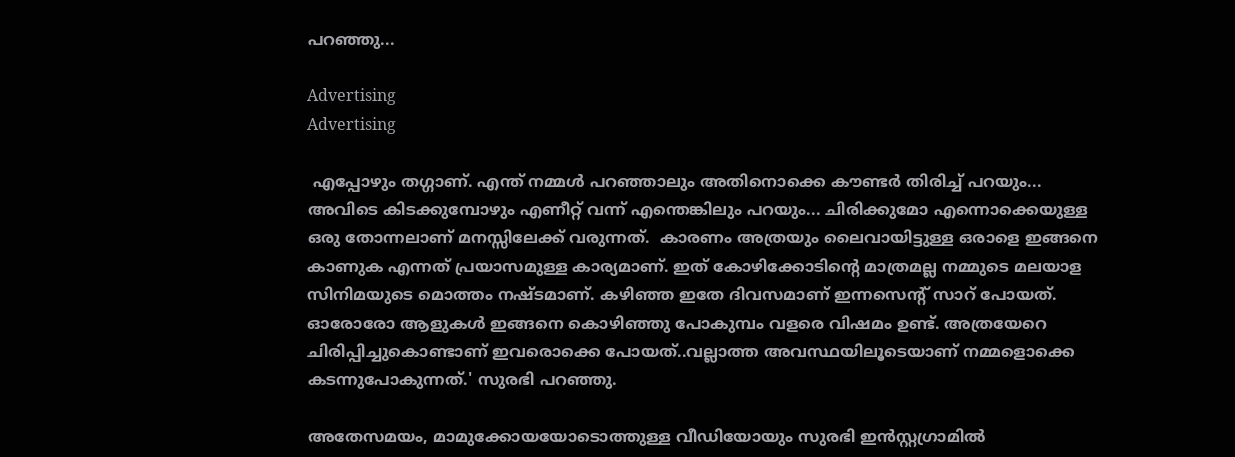പറഞ്ഞു...

Advertising
Advertising

 എപ്പോഴും തഗ്ഗാണ്. എന്ത് നമ്മൾ പറഞ്ഞാലും അതിനൊക്കെ കൗണ്ടർ തിരിച്ച് പറയും... അവിടെ കിടക്കുമ്പോഴും എണീറ്റ് വന്ന് എന്തെങ്കിലും പറയും... ചിരിക്കുമോ എന്നൊക്കെയുള്ള ഒരു തോന്നലാണ് മനസ്സിലേക്ക് വരുന്നത്.  കാരണം അത്രയും ലൈവായിട്ടുള്ള ഒരാളെ ഇങ്ങനെ കാണുക എന്നത് പ്രയാസമുള്ള കാര്യമാണ്. ഇത് കോഴിക്കോടിന്റെ മാത്രമല്ല നമ്മുടെ മലയാള സിനിമയുടെ മൊത്തം നഷ്ടമാണ്. കഴിഞ്ഞ ഇതേ ദിവസമാണ് ഇന്നസെന്റ് സാറ് പോയത്. ഓരോരോ ആളുകൾ ഇങ്ങനെ കൊഴിഞ്ഞു പോകുമ്പം വളരെ വിഷമം ഉണ്ട്. അത്രയേറെ ചിരിപ്പിച്ചുകൊണ്ടാണ് ഇവരൊക്കെ പോയത്..വല്ലാത്ത അവസ്ഥയിലൂടെയാണ് നമ്മളൊക്കെ കടന്നുപോകുന്നത്.' സുരഭി പറഞ്ഞു.

അതേസമയം, മാമുക്കോയയോടൊത്തുള്ള വീഡിയോയും സുരഭി ഇന്‍സ്റ്റഗ്രാമില്‍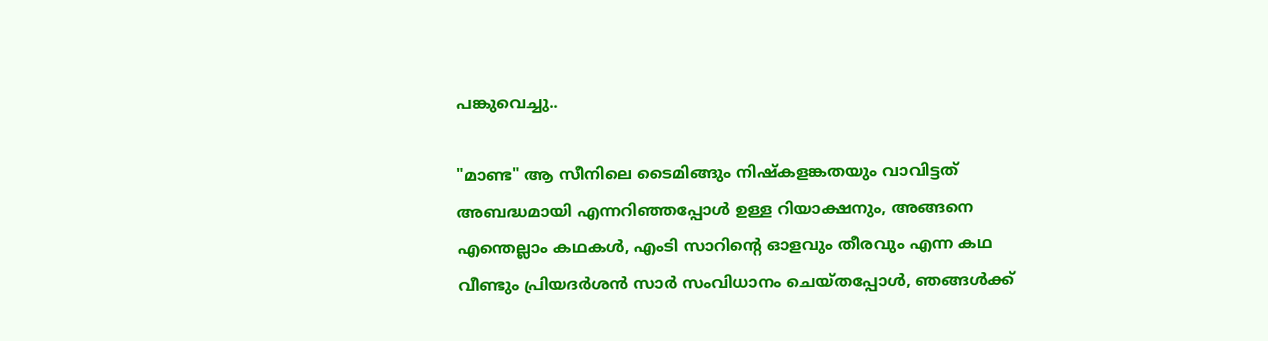പങ്കുവെച്ചു..

"മാണ്ട" ആ സീനിലെ ടൈമിങ്ങും നിഷ്കളങ്കതയും വാവിട്ടത് അബദ്ധമായി എന്നറിഞ്ഞപ്പോൾ ഉള്ള റിയാക്ഷനും, അങ്ങനെ എന്തെല്ലാം കഥകൾ, എംടി സാറിന്റെ ഓളവും തീരവും എന്ന കഥ വീണ്ടും പ്രിയദർശൻ സാർ സംവിധാനം ചെയ്തപ്പോൾ, ഞങ്ങൾക്ക്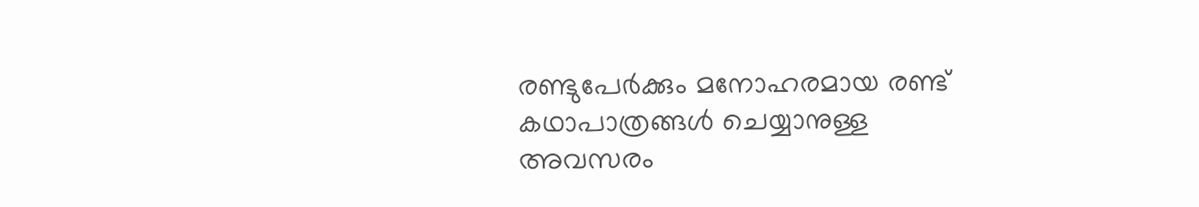രണ്ടുപേർക്കും മനോഹരമായ രണ്ട് കഥാപാത്രങ്ങൾ ചെയ്യാനുള്ള അവസരം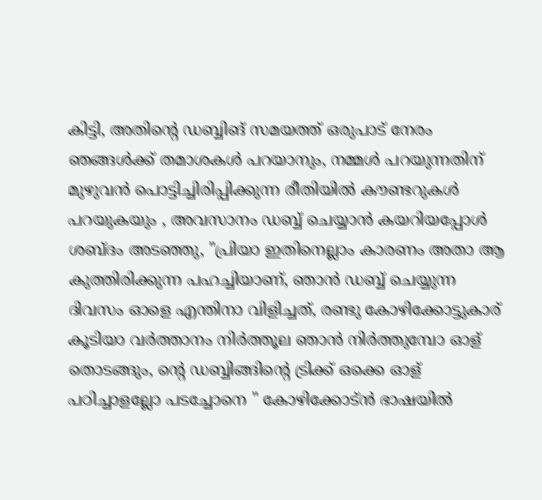കിട്ടി, അതിന്റെ ഡബ്ബിങ് സമയത്ത് ഒരുപാട് നേരം ഞങ്ങൾക്ക് തമാശകൾ പറയാനും, നമ്മൾ പറയുന്നതിന് മുഴുവൻ പൊട്ടിച്ചിരിപ്പിക്കുന്ന രീതിയിൽ കൗണ്ടറുകൾ പറയുകയും , അവസാനം ഡബ്ബ് ചെയ്യാൻ കയറിയപ്പോൾ ശബ്ദം അടഞ്ഞു, "പ്രിയാ ഇതിനെല്ലാം കാരണം അതാ ആ കുത്തിരിക്കുന്ന പഹച്ചിയാണ്, ഞാൻ ഡബ്ബ് ചെയ്യുന്ന ദിവസം ഓളെ എന്തിനാ വിളിച്ചത്, രണ്ടു കോഴിക്കോട്ടുകാര് കൂടിയാ വർത്താനം നിർത്തൂല ഞാൻ നിർത്തുമ്പോ ഓള് തൊടങ്ങും, ന്റെ ഡബ്ബിങ്ങിന്റെ ട്രിക്ക് ഒക്കെ ഓള് പഠിച്ചാളല്ലോ പടച്ചോനെ " കോഴിക്കോട്ൻ ഭാഷയിൽ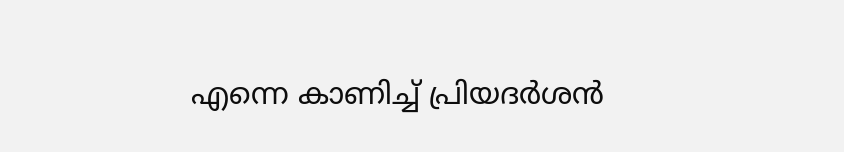എന്നെ കാണിച്ച് പ്രിയദർശൻ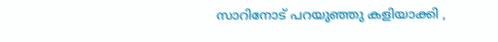സാറിനോട് പറയുഞ്ഞു കളിയാക്കി ,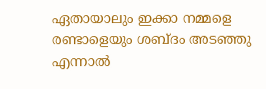ഏതായാലും ഇക്കാ നമ്മളെ രണ്ടാളെയും ശബ്ദം അടഞ്ഞു എന്നാൽ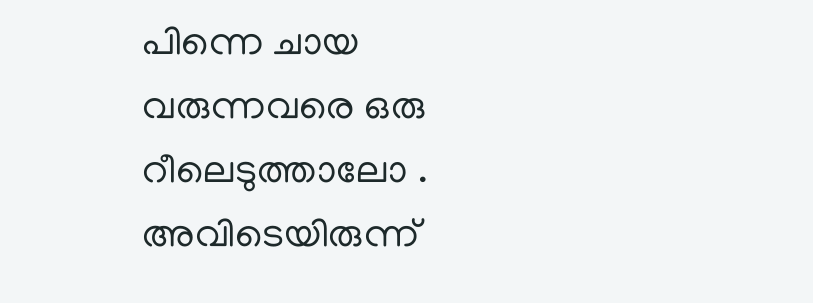പിന്നെ ചായ വരുന്നവരെ ഒരു റീലെടുത്താലോ . അവിടെയിരുന്ന്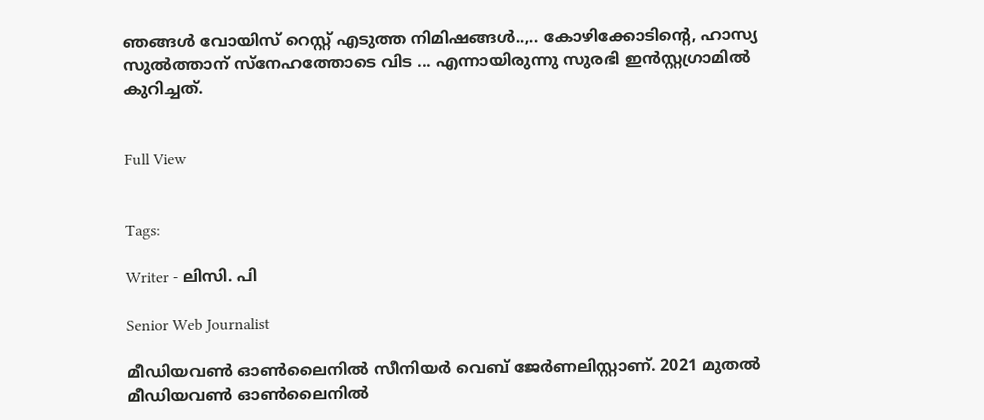ഞങ്ങൾ വോയിസ് റെസ്റ്റ് എടുത്ത നിമിഷങ്ങൾ..,.. കോഴിക്കോടിന്റെ, ഹാസ്യ സുൽത്താന് സ്നേഹത്തോടെ വിട ... എന്നായിരുന്നു സുരഭി ഇന്‍സ്റ്റഗ്രാമില്‍ കുറിച്ചത്.


Full View


Tags:

Writer - ലിസി. പി

Senior Web Journalist

മീഡിയവൺ ഓൺലൈനിൽ സീനിയർ വെബ് ജേർണലിസ്റ്റാണ്. 2021 മുതൽ മീഡിയവൺ ഓൺലൈനിൽ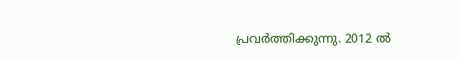പ്രവർത്തിക്കുന്നു. 2012 ല്‍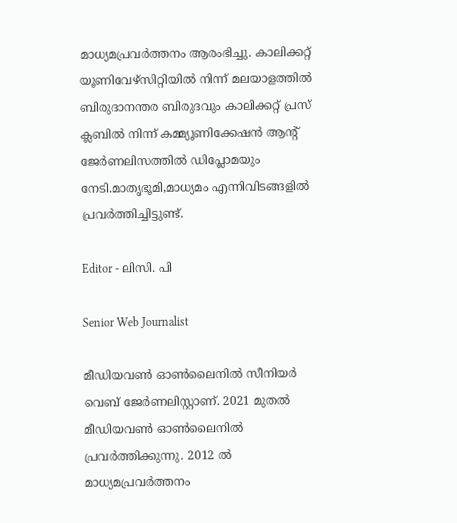മാധ്യമപ്രവര്‍ത്തനം ആരംഭിച്ചു. കാലിക്കറ്റ് യൂണിവേഴ്‌സിറ്റിയിൽ നിന്ന് മലയാളത്തിൽ ബിരുദാനന്തര ബിരുദവും കാലിക്കറ്റ് പ്രസ് ക്ലബിൽ നിന്ന് കമ്മ്യൂണിക്കേഷൻ ആന്റ് ജേർണലിസത്തിൽ ഡിപ്ലോമയും നേടി.മാതൃഭൂമി,മാധ്യമം എന്നിവിടങ്ങളിൽ പ്രവർത്തിച്ചിട്ടുണ്ട്.

Editor - ലിസി. പി

Senior Web Journalist

മീഡിയവൺ ഓൺലൈനിൽ സീനിയർ വെബ് ജേർണലിസ്റ്റാണ്. 2021 മുതൽ മീഡിയവൺ ഓൺലൈനിൽ പ്രവർത്തിക്കുന്നു. 2012 ല്‍ മാധ്യമപ്രവര്‍ത്തനം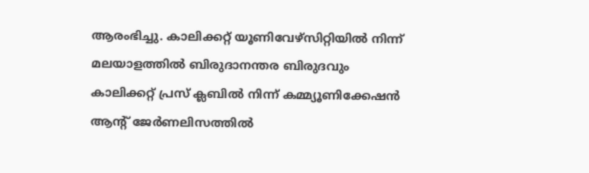ആരംഭിച്ചു. കാലിക്കറ്റ് യൂണിവേഴ്‌സിറ്റിയിൽ നിന്ന് മലയാളത്തിൽ ബിരുദാനന്തര ബിരുദവും കാലിക്കറ്റ് പ്രസ് ക്ലബിൽ നിന്ന് കമ്മ്യൂണിക്കേഷൻ ആന്റ് ജേർണലിസത്തിൽ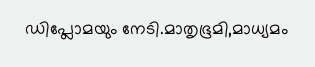ഡിപ്ലോമയും നേടി.മാതൃഭൂമി,മാധ്യമം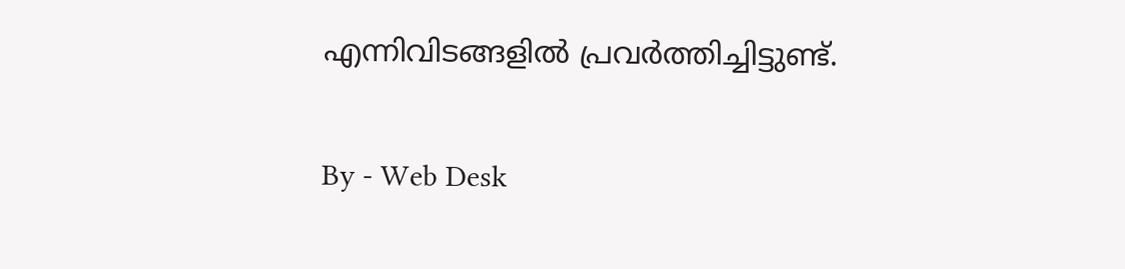എന്നിവിടങ്ങളിൽ പ്രവർത്തിച്ചിട്ടുണ്ട്.

By - Web Desk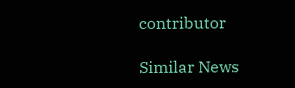contributor

Similar News